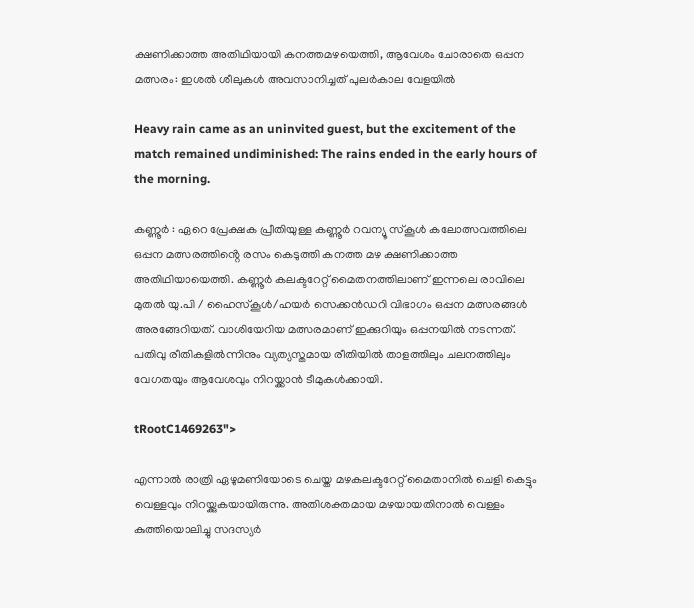ക്ഷണിക്കാത്ത അതിഥിയായി കനത്തമഴയെത്തി, ആവേശം ചോരാതെ ഒപ്പന മത്സരം: ഇശൽ ശീലുകൾ അവസാനിച്ചത് പുലർകാല വേളയിൽ

Heavy rain came as an uninvited guest, but the excitement of the match remained undiminished: The rains ended in the early hours of the morning.

കണ്ണൂർ : ഏറെ പ്രേക്ഷക പ്രീതിയുള്ള കണ്ണൂർ റവന്യൂ സ്കൂൾ കലോത്സവത്തിലെ ഒപ്പന മത്സരത്തിൻ്റെ രസം കെടുത്തി കനത്ത മഴ ക്ഷണിക്കാത്ത അതിഥിയായെത്തി. കണ്ണൂർ കലക്ടറേറ്റ് മൈതനത്തിലാണ് ഇന്നലെ രാവിലെ മുതൽ യു.പി / ഹൈസ്കൂൾ/ഹയർ സെക്കൻഡറി വിഭാഗം ഒപ്പന മത്സരങ്ങൾ അരങ്ങേറിയത്. വാശിയേറിയ മത്സരമാണ് ഇക്കുറിയും ഒപ്പനയിൽ നടന്നത്. പതിവു രീതികളിൽന്നിനും വ്യത്യസ്തമായ രീതിയിൽ താളത്തിലും ചലനത്തിലും വേഗതയും ആവേശവും നിറയ്ക്കാൻ ടീമുകൾക്കായി.

tRootC1469263">

എന്നാൽ രാത്രി ഏഴുമണിയോടെ ചെയ്ത മഴകലക്ടറേറ്റ് മൈതാനിൽ ചെളി കെട്ടും വെള്ളവും നിറയ്ക്കുകയായിരുന്നു. അതിശക്തമായ മഴയായതിനാൽ വെള്ളം കുത്തിയൊലിച്ചു സദസ്യർ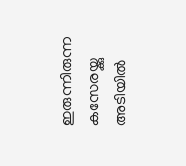ഇരുന്നിരുന്ന കസേരയ്ക്കു അടിയിൽ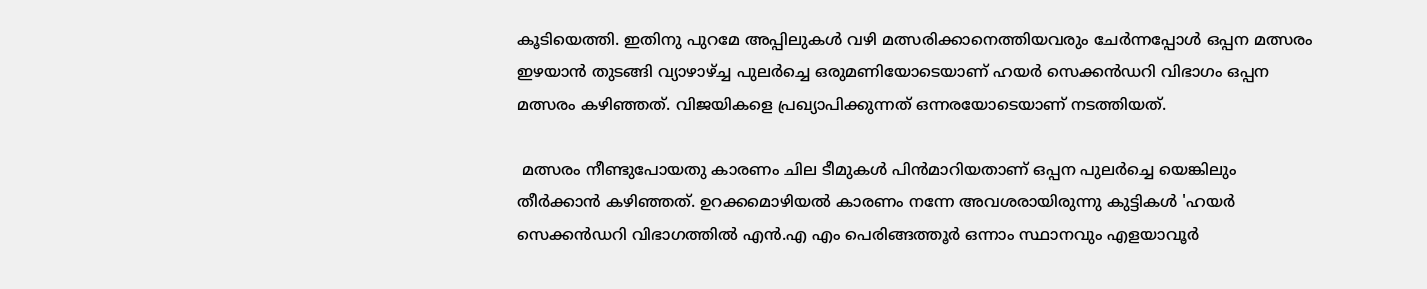കൂടിയെത്തി. ഇതിനു പുറമേ അപ്പിലുകൾ വഴി മത്സരിക്കാനെത്തിയവരും ചേർന്നപ്പോൾ ഒപ്പന മത്സരം ഇഴയാൻ തുടങ്ങി വ്യാഴാഴ്ച്ച പുലർച്ചെ ഒരുമണിയോടെയാണ് ഹയർ സെക്കൻഡറി വിഭാഗം ഒപ്പന മത്സരം കഴിഞ്ഞത്. വിജയികളെ പ്രഖ്യാപിക്കുന്നത് ഒന്നരയോടെയാണ് നടത്തിയത്.

 മത്സരം നീണ്ടുപോയതു കാരണം ചില ടീമുകൾ പിൻമാറിയതാണ് ഒപ്പന പുലർച്ചെ യെങ്കിലും തീർക്കാൻ കഴിഞ്ഞത്. ഉറക്കമൊഴിയൽ കാരണം നന്നേ അവശരായിരുന്നു കുട്ടികൾ 'ഹയർ സെക്കൻഡറി വിഭാഗത്തിൽ എൻ.എ എം പെരിങ്ങത്തൂർ ഒന്നാം സ്ഥാനവും എളയാവൂർ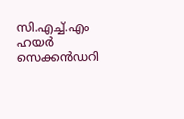സി.എച്ച്.എം ഹയർ സെക്കൻഡറി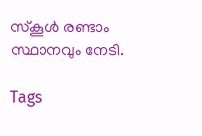സ്കൂൾ രണ്ടാം സ്ഥാനവും നേടി.

Tags